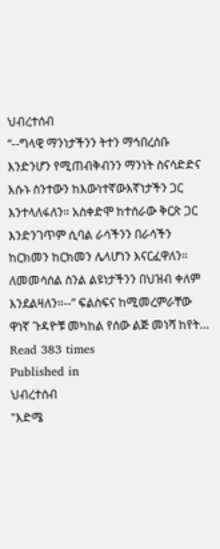ህብረተሰብ
“--ግላዊ ማንነታችንን ትተን ማኅበረሰቡ እንድንሆን የሚጠብቅብንን ማንነት ስናሳድድና እሱኑ ስንተውን ከእውነተኛውእኛነታችን ጋር እንተላለፋለን። አስቀድሞ ከተሰራው ቅርጽ ጋር እንድንገጥም ሲባል ራሳችንን በራሳችን ከርክመን ከርክመን ሌላሆነን እናርፈዋለን። ለመመሳሰል ስንል ልዩነታችንን በህዝብ ቀለም እንደልዛለን።--” ፍልስፍና ከሚመረምራቸው ዋነኛ ጉዳዮቹ መካከል የሰው ልጅ መነሻ ከየት…
Read 383 times
Published in
ህብረተሰብ
"እድሜ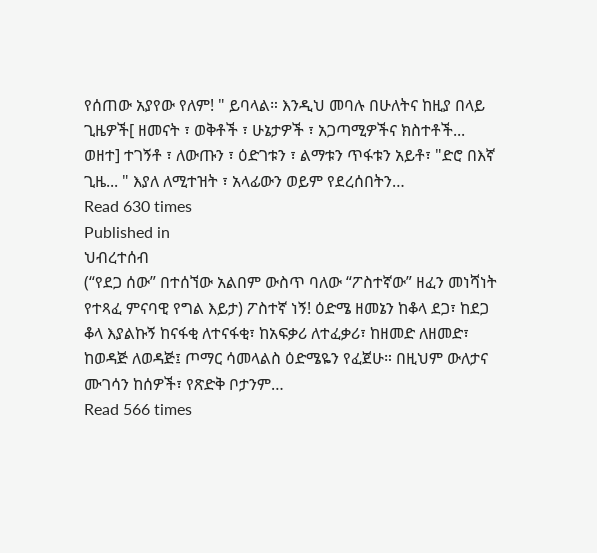የሰጠው አያየው የለም! " ይባላል። እንዲህ መባሉ በሁለትና ከዚያ በላይ ጊዜዎች[ ዘመናት ፣ ወቅቶች ፣ ሁኔታዎች ፣ አጋጣሚዎችና ክስተቶች... ወዘተ] ተገኝቶ ፣ ለውጡን ፣ ዕድገቱን ፣ ልማቱን ጥፋቱን አይቶ፣ "ድሮ በእኛ ጊዜ... " እያለ ለሚተዝት ፣ አላፊውን ወይም የደረሰበትን…
Read 630 times
Published in
ህብረተሰብ
(“የደጋ ሰው” በተሰኘው አልበም ውስጥ ባለው “ፖስተኛው” ዘፈን መነሻነት የተጻፈ ምናባዊ የግል እይታ) ፖስተኛ ነኝ! ዕድሜ ዘመኔን ከቆላ ደጋ፣ ከደጋ ቆላ እያልኩኝ ከናፋቂ ለተናፋቂ፣ ከአፍቃሪ ለተፈቃሪ፣ ከዘመድ ለዘመድ፣ ከወዳጅ ለወዳጅ፤ ጦማር ሳመላልስ ዕድሜዬን የፈጀሁ። በዚህም ውለታና ሙገሳን ከሰዎች፣ የጽድቅ ቦታንም…
Read 566 times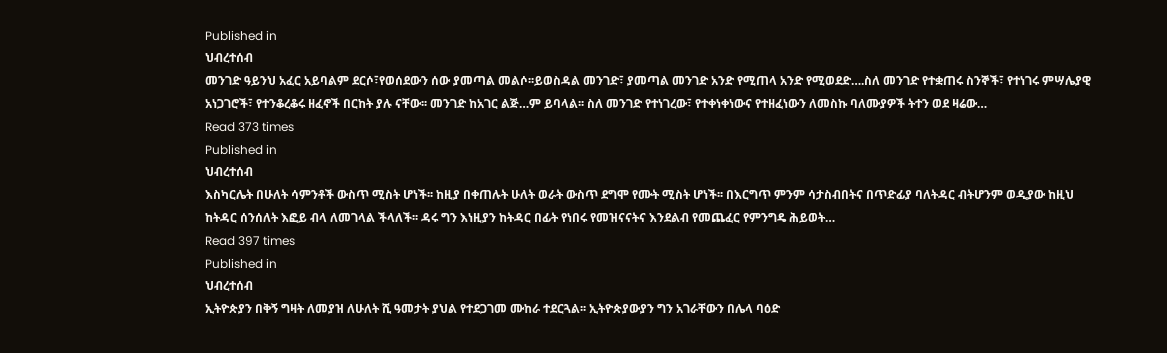Published in
ህብረተሰብ
መንገድ ዓይንህ አፈር አይባልም ደርሶ፣የወሰደውን ሰው ያመጣል መልሶ፡፡ይወስዳል መንገድ፣ ያመጣል መንገድ አንድ የሚጠላ አንድ የሚወደድ….ስለ መንገድ የተቋጠሩ ስንኞች፣ የተነገሩ ምሣሌያዊ አነጋገሮች፣ የተንቆረቆሩ ዘፈኖች በርከት ያሉ ናቸው፡፡ መንገድ ከአገር ልጅ…ም ይባላል፡፡ ስለ መንገድ የተነገረው፣ የተቀነቀነውና የተዘፈነውን ለመስኩ ባለሙያዎች ትተን ወደ ዛሬው…
Read 373 times
Published in
ህብረተሰብ
እስካርሌት በሁለት ሳምንቶች ውስጥ ሚስት ሆነች፡፡ ከዚያ በቀጠሉት ሁለት ወራት ውስጥ ደግሞ የሙት ሚስት ሆነች፡፡ በእርግጥ ምንም ሳታስብበትና በጥድፊያ ባለትዳር ብትሆንም ወዲያው ከዚህ ከትዳር ሰንሰለት እፎይ ብላ ለመገላል ችላለች፡፡ ዳሩ ግን እነዚያን ከትዳር በፊት የነበሩ የመዝናናትና እንደልብ የመጨፈር የምንግዴ ሕይወት…
Read 397 times
Published in
ህብረተሰብ
ኢትዮጵያን በቅኝ ግዛት ለመያዝ ለሁለት ሺ ዓመታት ያህል የተደጋገመ ሙከራ ተደርጓል፡፡ ኢትዮጵያውያን ግን አገራቸውን በሌላ ባዕድ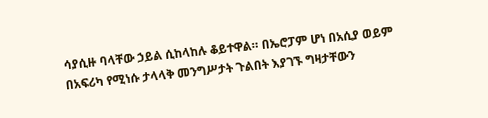ሳያሲዙ ባላቸው ኃይል ሲከላከሉ ቆይተዋል። በኤሮፓም ሆነ በአሲያ ወይም በአፍሪካ የሚነሱ ታላላቅ መንግሥታት ጉልበት እያገኙ ግዛታቸውን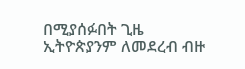በሚያሰፉበት ጊዜ ኢትዮጵያንም ለመደረብ ብዙ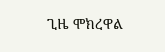ጊዜ ሞክረዋል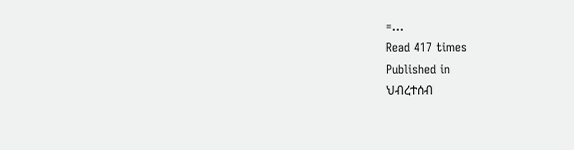=…
Read 417 times
Published in
ህብረተሰብ